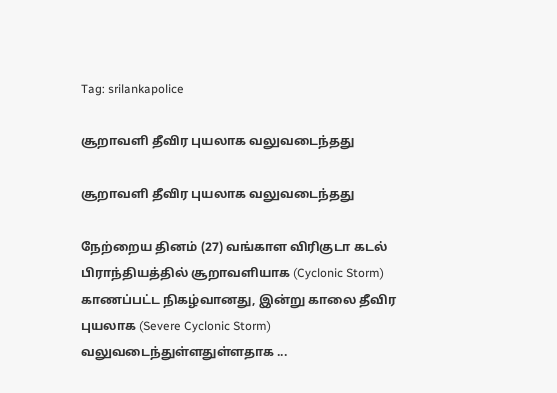Tag: srilankapolice

சூறாவளி தீவிர புயலாக வலுவடைந்தது

சூறாவளி தீவிர புயலாக வலுவடைந்தது

நேற்றைய தினம் (27) வங்காள விரிகுடா கடல் பிராந்தியத்தில் சூறாவளியாக (Cyclonic Storm) காணப்பட்ட நிகழ்வானது, இன்று காலை தீவிர புயலாக (Severe Cyclonic Storm) வலுவடைந்துள்ளதுள்ளதாக ...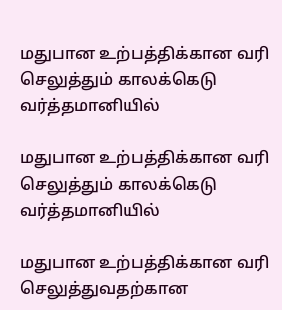மதுபான உற்பத்திக்கான வரி செலுத்தும் காலக்கெடு வர்த்தமானியில்

மதுபான உற்பத்திக்கான வரி செலுத்தும் காலக்கெடு வர்த்தமானியில்

மதுபான உற்பத்திக்கான வரி செலுத்துவதற்கான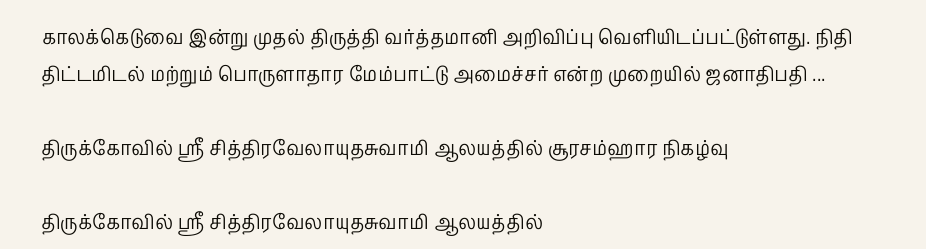காலக்கெடுவை இன்று முதல் திருத்தி வர்த்தமானி அறிவிப்பு வெளியிடப்பட்டுள்ளது. நிதி திட்டமிடல் மற்றும் பொருளாதார மேம்பாட்டு அமைச்சர் என்ற முறையில் ஜனாதிபதி ...

திருக்கோவில் ஸ்ரீ சித்திரவேலாயுதசுவாமி ஆலயத்தில் சூரசம்ஹார நிகழ்வு

திருக்கோவில் ஸ்ரீ சித்திரவேலாயுதசுவாமி ஆலயத்தில்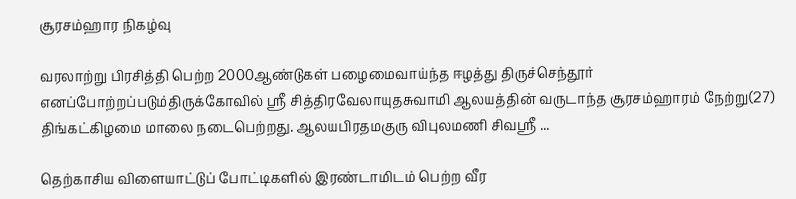சூரசம்ஹார நிகழ்வு

வரலாற்று பிரசித்தி பெற்ற 2000ஆண்டுகள் பழைமைவாய்ந்த ஈழத்து திருச்செந்தூர் எனப்போற்றப்படும்திருக்கோவில் ஸ்ரீ சித்திரவேலாயுதசுவாமி ஆலயத்தின் வருடாந்த சூரசம்ஹாரம் நேற்று(27) திங்கட்கிழமை மாலை நடைபெற்றது. ஆலயபிரதமகுரு விபுலமணி சிவஸ்ரீ ...

தெற்காசிய விளையாட்டுப் போட்டிகளில் இரண்டாமிடம் பெற்ற வீர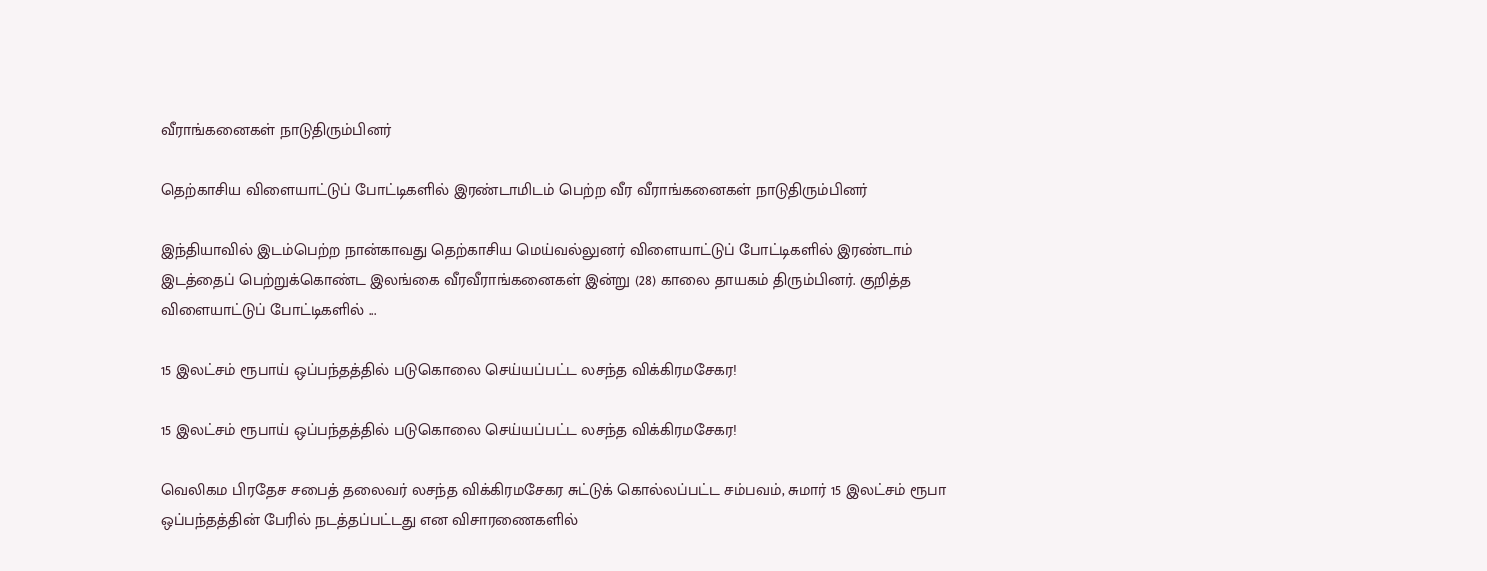வீராங்கனைகள் நாடுதிரும்பினர்

தெற்காசிய விளையாட்டுப் போட்டிகளில் இரண்டாமிடம் பெற்ற வீர வீராங்கனைகள் நாடுதிரும்பினர்

இந்தியாவில் இடம்பெற்ற நான்காவது தெற்காசிய மெய்வல்லுனர் விளையாட்டுப் போட்டிகளில் இரண்டாம் இடத்தைப் பெற்றுக்கொண்ட இலங்கை வீரவீராங்கனைகள் இன்று (28) காலை தாயகம் திரும்பினர். குறித்த விளையாட்டுப் போட்டிகளில் ...

15 இலட்சம் ரூபாய் ஒப்பந்தத்தில் படுகொலை செய்யப்பட்ட லசந்த விக்கிரமசேகர!

15 இலட்சம் ரூபாய் ஒப்பந்தத்தில் படுகொலை செய்யப்பட்ட லசந்த விக்கிரமசேகர!

வெலிகம பிரதேச சபைத் தலைவர் லசந்த விக்கிரமசேகர சுட்டுக் கொல்லப்பட்ட சம்பவம், சுமார் 15 இலட்சம் ரூபா ஒப்பந்தத்தின் பேரில் நடத்தப்பட்டது என விசாரணைகளில்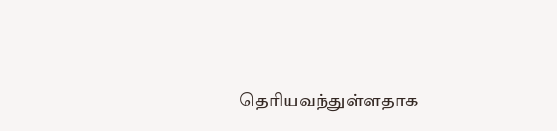தெரியவந்துள்ளதாக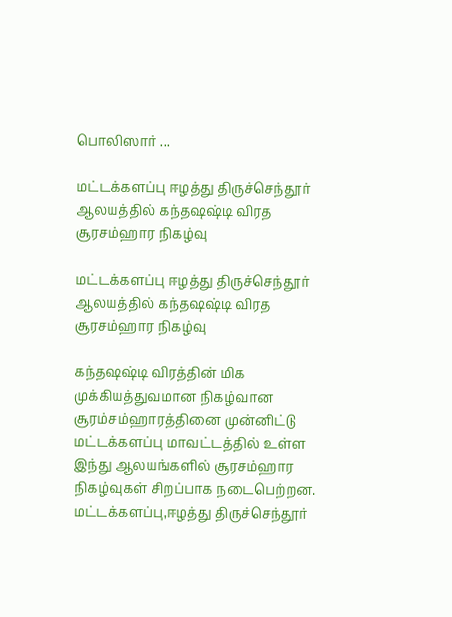பொலிஸார் ...

மட்டக்களப்பு ஈழத்து திருச்செந்தூர் ஆலயத்தில் கந்தஷஷ்டி விரத சூரசம்ஹார நிகழ்வு

மட்டக்களப்பு ஈழத்து திருச்செந்தூர் ஆலயத்தில் கந்தஷஷ்டி விரத சூரசம்ஹார நிகழ்வு

கந்தஷஷ்டி விரத்தின் மிக முக்கியத்துவமான நிகழ்வான சூரம்சம்ஹாரத்தினை முன்னிட்டு மட்டக்களப்பு மாவட்டத்தில் உள்ள இந்து ஆலயங்களில் சூரசம்ஹார நிகழ்வுகள் சிறப்பாக நடைபெற்றன. மட்டக்களப்பு,ஈழத்து திருச்செந்தூர்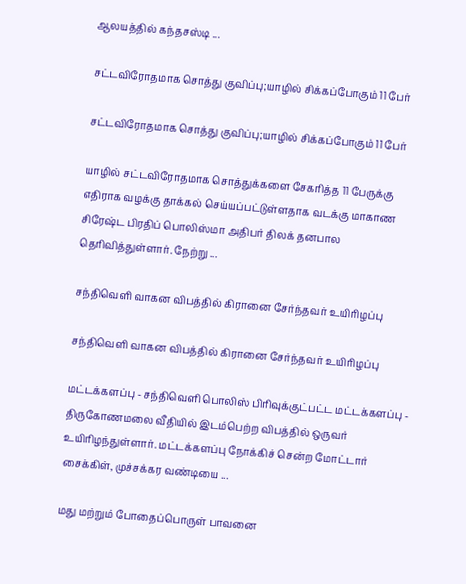ஆலயத்தில் கந்தசஸ்டி ...

சட்டவிரோதமாக சொத்து குவிப்பு;யாழில் சிக்கப்போகும் 11 பேர்

சட்டவிரோதமாக சொத்து குவிப்பு;யாழில் சிக்கப்போகும் 11 பேர்

யாழில் சட்டவிரோதமாக சொத்துக்களை சேகரித்த 11 பேருக்கு எதிராக வழக்கு தாக்கல் செய்யப்பட்டுள்ளதாக வடக்கு மாகாண சிரேஷ்ட பிரதிப் பொலிஸ்மா அதிபர் திலக் தனபால தெரிவித்துள்ளார். நேற்று ...

சந்திவெளி வாகன விபத்தில் கிரானை சேர்ந்தவர் உயிரிழப்பு

சந்திவெளி வாகன விபத்தில் கிரானை சேர்ந்தவர் உயிரிழப்பு

மட்டக்களப்பு - சந்திவெளி பொலிஸ் பிரிவுக்குட்பட்ட மட்டக்களப்பு - திருகோணமலை வீதியில் இடம்பெற்ற விபத்தில் ஒருவர் உயிரிழந்துள்ளார். மட்டக்களப்பு நோக்கிச் சென்ற மோட்டார் சைக்கிள், முச்சக்கர வண்டியை ...

மது மற்றும் போதைப்பொருள் பாவனை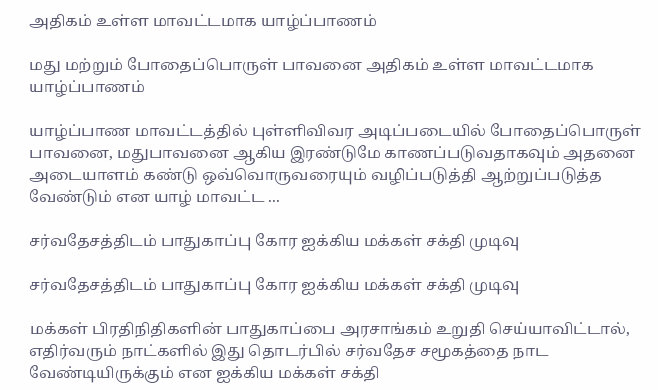அதிகம் உள்ள மாவட்டமாக யாழ்ப்பாணம்

மது மற்றும் போதைப்பொருள் பாவனை அதிகம் உள்ள மாவட்டமாக யாழ்ப்பாணம்

யாழ்ப்பாண மாவட்டத்தில் புள்ளிவிவர அடிப்படையில் போதைப்பொருள் பாவனை, மதுபாவனை ஆகிய இரண்டுமே காணப்படுவதாகவும் அதனை அடையாளம் கண்டு ஒவ்வொருவரையும் வழிப்படுத்தி ஆற்றுப்படுத்த வேண்டும் என யாழ் மாவட்ட ...

சர்வதேசத்திடம் பாதுகாப்பு கோர ஐக்கிய மக்கள் சக்தி முடிவு

சர்வதேசத்திடம் பாதுகாப்பு கோர ஐக்கிய மக்கள் சக்தி முடிவு

மக்கள் பிரதிநிதிகளின் பாதுகாப்பை அரசாங்கம் உறுதி செய்யாவிட்டால், எதிர்வரும் நாட்களில் இது தொடர்பில் சர்வதேச சமூகத்தை நாட வேண்டியிருக்கும் என ஐக்கிய மக்கள் சக்தி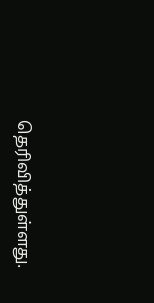தெரிவித்துள்ளது.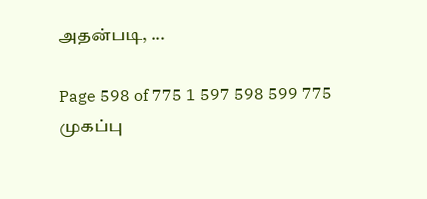அதன்படி, ...

Page 598 of 775 1 597 598 599 775
முகப்பு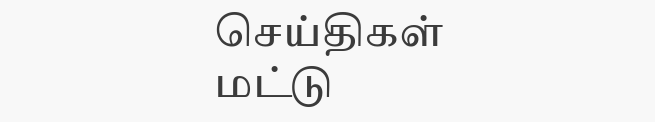செய்திகள்
மட்டு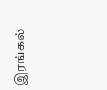இரங்கல்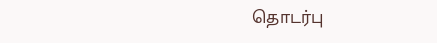தொடர்பு